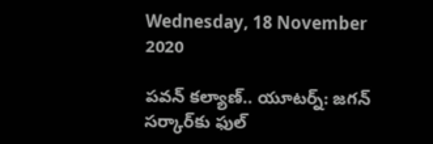Wednesday, 18 November 2020

పవన్ కల్యాణ్.. యూటర్న్: జగన్ సర్కార్‌కు ఫుల్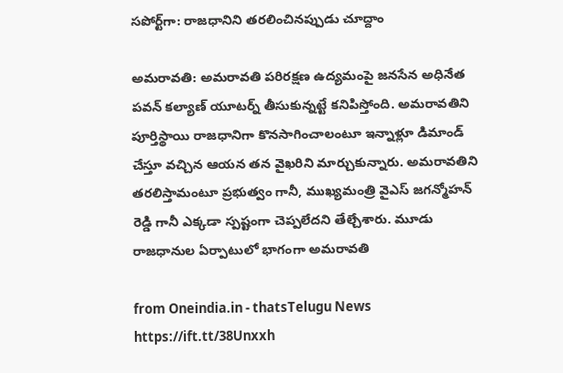సపోర్ట్‌గా: రాజధానిని తరలించినప్పుడు చూద్దాం

అమరావతి: అమరావతి పరిరక్షణ ఉద్యమంపై జనసేన అధినేత పవన్ కల్యాణ్ యూటర్న్ తీసుకున్నట్టే కనిపిస్తోంది. అమరావతిని పూర్తిస్థాయి రాజధానిగా కొనసాగించాలంటూ ఇన్నాళ్లూ డిమాండ్ చేస్తూ వచ్చిన ఆయన తన వైఖరిని మార్చుకున్నారు. అమరావతిని తరలిస్తామంటూ ప్రభుత్వం గానీ, ముఖ్యమంత్రి వైఎస్ జగన్మోహన్ రెడ్డి గానీ ఎక్కడా స్పష్టంగా చెప్పలేదని తేల్చేశారు. మూడు రాజధానుల ఏర్పాటులో భాగంగా అమరావతి

from Oneindia.in - thatsTelugu News https://ift.tt/38Unxxh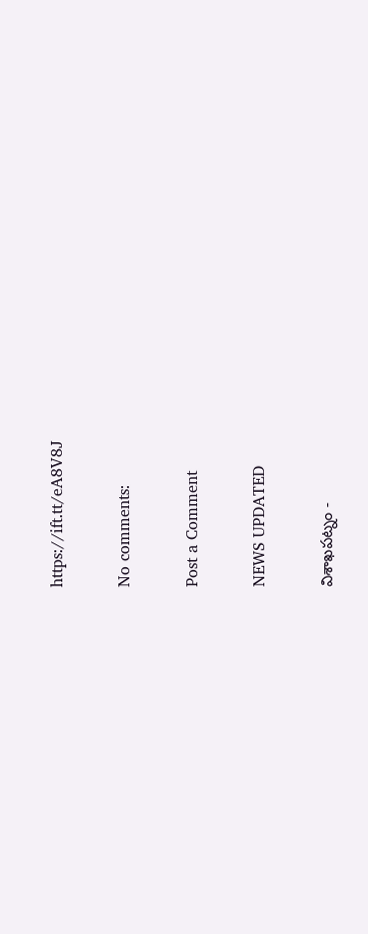https://ift.tt/eA8V8J

No comments:

Post a Comment

NEWS UPDATED

విశాఖపట్నం -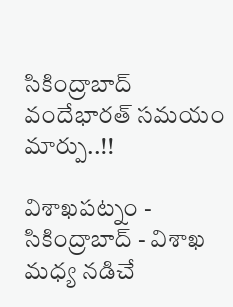సికింద్రాబాద్ వందేభారత్ సమయం మార్పు..!!

విశాఖపట్నం - సికింద్రాబాద్ - విశాఖ మధ్య నడిచే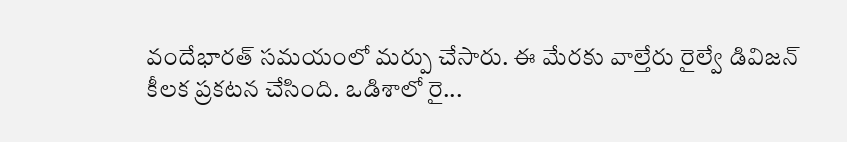వందేభారత్ సమయంలో మర్పు చేసారు. ఈ మేరకు వాల్తేరు రైల్వే డివిజన్ కీలక ప్రకటన చేసింది. ఒడిశాలో రై...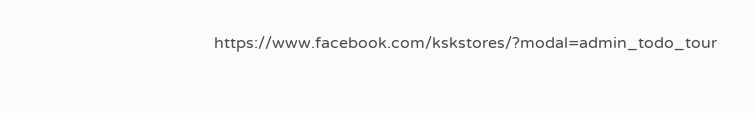https://www.facebook.com/kskstores/?modal=admin_todo_tour